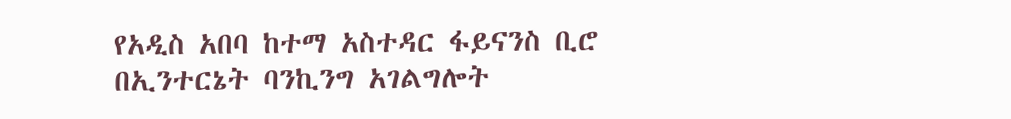የአዲስ አበባ ከተማ አስተዳር ፋይናንስ ቢሮ በኢንተርኔት ባንኪንግ አገልግሎት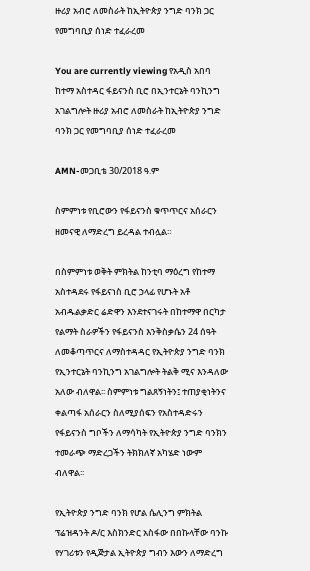ዙሪያ አብሮ ለመስራት ከኢትዮጵያ ንግድ ባንክ ጋር የመግባቢያ ሰነድ ተፈራረመ

You are currently viewing የአዲስ አበባ ከተማ አስተዳር ፋይናንስ ቢሮ በኢንተርኔት ባንኪንግ አገልግሎት ዙሪያ አብሮ ለመስራት ከኢትዮጵያ ንግድ ባንክ ጋር የመግባቢያ ሰነድ ተፈራረመ

AMN-መጋቢቴ 30/2018 ዓ.ም

ስምምነቱ የቢሮውን የፋይናንስ ቁጥጥርና አሰራርን ዘመናዊ ለማድረግ ይረዳል ተብሏል፡፡

በስምምነቱ ወቅት ምክትል ከንቲባ ማዕረግ የከተማ አስተዳደሩ የፋይናነስ ቢሮ ኃላፊ የሆኑት አቶ አብዱልቃድር ሬድዋን እንደተናገሩት በከተማዋ በርካታ የልማት ስራዎችን የፋይናንስ እንቅስቃሴን 24 ሰዓት ለመቆጣጥርና ለማስተዳዳር የኢትዮጵያ ንግድ ባንክ የኢንተርኔት ባንኪንግ አገልግሎት ትልቅ ሚና እንዳለው አለው ብለዋል፡፡ ስምምነቱ ግልጸኝነትን፤ ተጠያቂነትንና ቀልጣፋ አሰራርን ስለሚያሰፍን የአስተዳድሩን የፋይናንስ ግቦችን ለማሳካት የኢትዮጵያ ንግድ ባንክን ተመራጭ ማድረጋችን ትክክለኛ አካሄድ ነውም ብለዋል፡፡

የኢትዮጵያ ንግድ ባንክ የሆል ሴሊንግ ምክትል ፕሬዝዳንት ዶ/ር እስክንድር አስፋው በበኩላቸው ባንኩ የሃገሪቱን የዲጅታል ኢትዮጵያ ግብን እውን ለማድረግ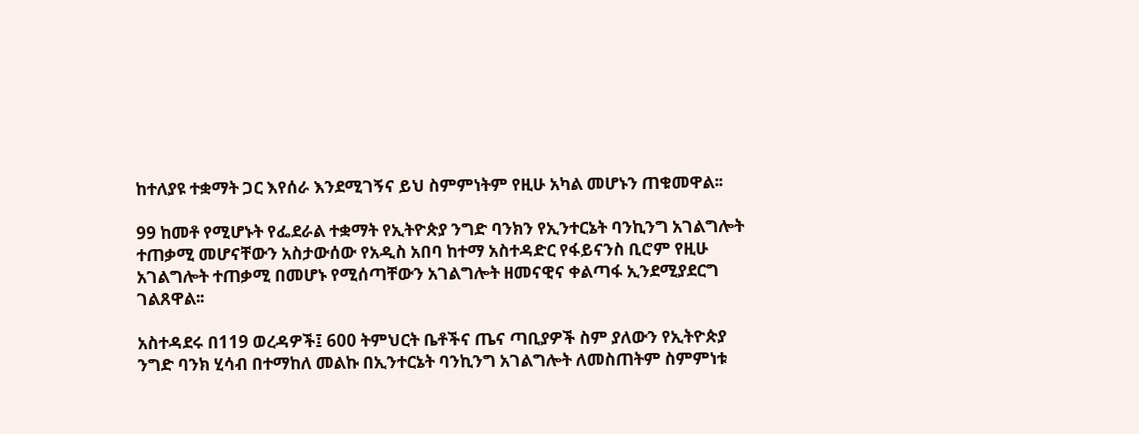ከተለያዩ ተቋማት ጋር እየሰራ እንደሚገኝና ይህ ስምምነትም የዚሁ አካል መሆኑን ጠቁመዋል፡፡

99 ከመቶ የሚሆኑት የፌደራል ተቋማት የኢትዮጵያ ንግድ ባንክን የኢንተርኔት ባንኪንግ አገልግሎት ተጠቃሚ መሆናቸውን አስታውሰው የአዲስ አበባ ከተማ አስተዳድር የፋይናንስ ቢሮም የዚሁ አገልግሎት ተጠቃሚ በመሆኑ የሚሰጣቸውን አገልግሎት ዘመናዊና ቀልጣፋ ኢንደሚያደርግ ገልጸዋል፡፡

አስተዳደሩ በ119 ወረዳዎች፤ 600 ትምህርት ቤቶችና ጤና ጣቢያዎች ስም ያለውን የኢትዮጵያ ንግድ ባንክ ሂሳብ በተማከለ መልኩ በኢንተርኔት ባንኪንግ አገልግሎት ለመስጠትም ስምምነቱ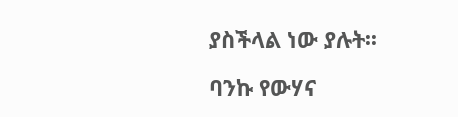ያስችላል ነው ያሉት፡፡

ባንኩ የውሃና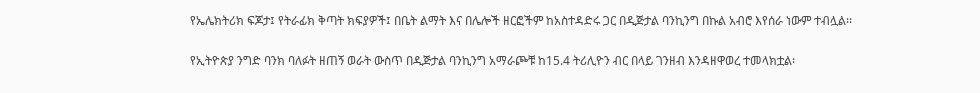የኤሌክትሪክ ፍጆታ፤ የትራፊክ ቅጣት ክፍያዎች፤ በቤት ልማት እና በሌሎች ዘርፎችም ከአስተዳድሩ ጋር በዲጅታል ባንኪንግ በኩል አብሮ እየሰራ ነውም ተብሏል፡፡

የኢትዮጵያ ንግድ ባንክ ባለፉት ዘጠኝ ወራት ውስጥ በዲጅታል ባንኪንግ አማራጮቹ ከ15.4 ትሪሊዮን ብር በላይ ገንዘብ እንዳዘዋወረ ተመላክቷል፡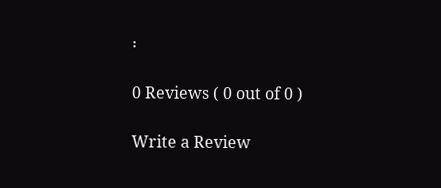፡

0 Reviews ( 0 out of 0 )

Write a Review